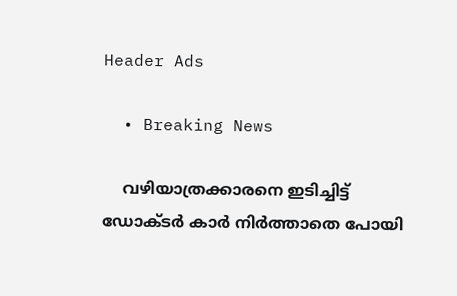Header Ads

  • Breaking News

    വഴിയാത്രക്കാരനെ ഇടിച്ചിട്ട് ഡോക്ടർ കാർ നിർത്താതെ പോയി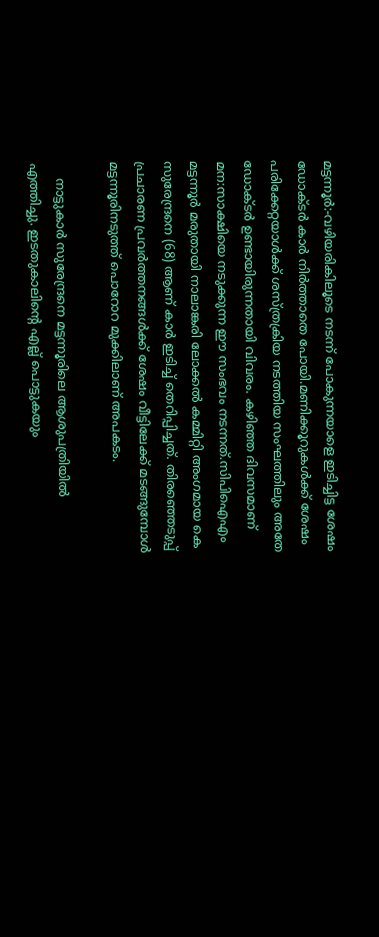മട്ടന്നൂർ:-വഴിയരികിലൂടെ നടന്ന് പോകുന്നയാളെ ഇടിച്ചിട്ട ശേഷം ഡോക്ടർ കാർ നിർത്താതെ പോയി.മണിക്കൂറുകൾക്ക് ശേഷം പരിക്കേറ്റയാൾക്ക് ശസ്ത്രക്രിയ നടത്തിയ സംഘത്തിലും അതേ ഡോക്ടർ ഉണ്ടായിരുന്നതായി വിവരം. കഴിഞ്ഞ ദിവസമാണ് മന:സാക്ഷിയെ നടുക്കുന്ന ഈ സംഭവം നടന്നത്.സിപിഐഎം മട്ടന്നൂർ മരുതായി നാലാങ്കരി ലോക്കൽ കമ്മിറ്റി അംഗമായ കെ സുരേന്ദ്രനെ (68) ആണ് കാർ ഇടിച്ച് തെറിപ്പിച്ചത്. തിരഞ്ഞെടുപ്പ് പ്രചാരണ പ്രവർത്തനങ്ങൾക്ക് ശേഷം വീട്ടിലേക്ക് മടങ്ങുമ്പോൾ മട്ടന്നൂരിനടുത്ത് പൊറോറ മുക്കിലാണ് അപകടം.

    നാട്ടുകാർ സുരേന്ദ്രനെ മട്ടന്നൂരിലെ ആശുപത്രിയിൽ എത്തിച്ചു. ഇടതുകാലിന്റെ എല്ല് പൊട്ടുകയും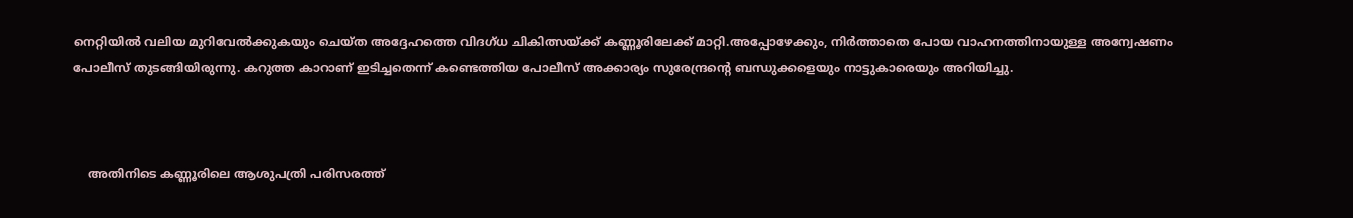നെറ്റിയിൽ വലിയ മുറിവേൽക്കുകയും ചെയ്ത അദ്ദേഹത്തെ വിദഗ്ധ ചികിത്സയ്ക്ക് കണ്ണൂരിലേക്ക് മാറ്റി.അപ്പോഴേക്കും, നിർത്താതെ പോയ വാഹനത്തിനായുള്ള അന്വേഷണം പോലീസ് തുടങ്ങിയിരുന്നു. കറുത്ത കാറാണ് ഇടിച്ചതെന്ന് കണ്ടെത്തിയ പോലീസ് അക്കാര്യം സുരേന്ദ്രന്റെ ബന്ധുക്കളെയും നാട്ടുകാരെയും അറിയിച്ചു.



    അതിനിടെ കണ്ണൂരിലെ ആശുപത്രി പരിസരത്ത്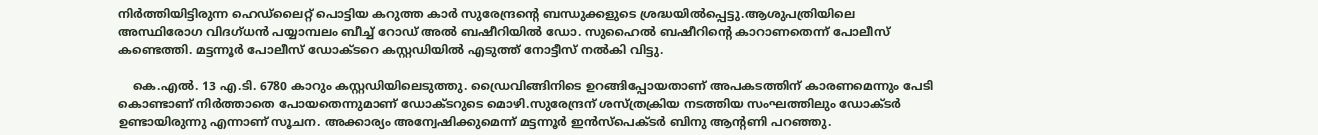നിർത്തിയിട്ടിരുന്ന ഹെഡ്ലൈറ്റ് പൊട്ടിയ കറുത്ത കാർ സുരേന്ദ്രന്റെ ബന്ധുക്കളുടെ ശ്രദ്ധയിൽപ്പെട്ടു.ആശുപത്രിയിലെ അസ്ഥിരോഗ വിദഗ്ധൻ പയ്യാമ്പലം ബീച്ച് റോഡ് അൽ ബഷീറിയിൽ ഡോ. സുഹൈൽ ബഷീറിന്റെ കാറാണതെന്ന് പോലീസ് കണ്ടെത്തി. മട്ടന്നൂർ പോലീസ് ഡോക്ടറെ കസ്റ്റഡിയിൽ എടുത്ത് നോട്ടീസ് നൽകി വിട്ടു.

    കെ.എൽ. 13 എ.ടി. 6780 കാറും കസ്റ്റഡിയിലെടുത്തു. ഡ്രൈവിങ്ങിനിടെ ഉറങ്ങിപ്പോയതാണ് അപകടത്തിന് കാരണമെന്നും പേടി കൊണ്ടാണ് നിർത്താതെ പോയതെന്നുമാണ് ഡോക്ടറുടെ മൊഴി.സുരേന്ദ്രന് ശസ്ത്രക്രിയ നടത്തിയ സംഘത്തിലും ഡോക്ടർ ഉണ്ടായിരുന്നു എന്നാണ് സൂചന. അക്കാര്യം അന്വേഷിക്കുമെന്ന് മട്ടന്നൂർ ഇൻസ്പെക്ടർ ബിനു ആന്റണി പറഞ്ഞു.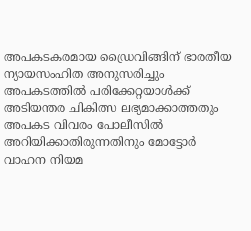അപകടകരമായ ഡ്രൈവിങ്ങിന് ഭാരതീയ ന്യായസംഹിത അനുസരിച്ചും അപകടത്തിൽ പരിക്കേറ്റയാൾക്ക് അടിയന്തര ചികിത്സ ലഭ്യമാക്കാത്തതും അപകട വിവരം പോലീസിൽ അറിയിക്കാതിരുന്നതിനും മോട്ടോർ വാഹന നിയമ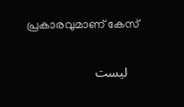പ്രകാരവുമാണ് കേസ്

    ليست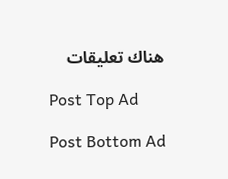هناك تعليقات

    Post Top Ad

    Post Bottom Ad